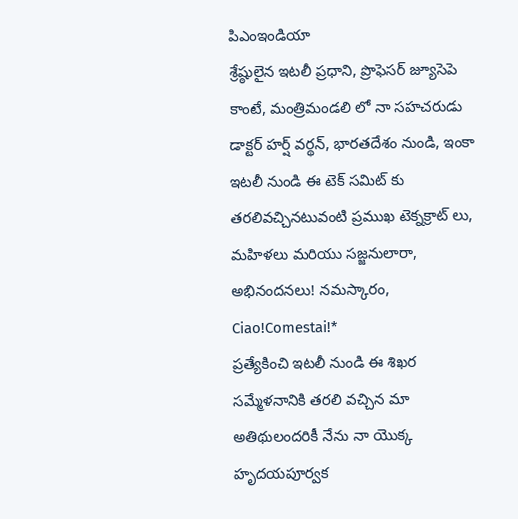పిఎంఇండియా
శ్రేష్ఠులైన ఇటలీ ప్రధాని, ప్రొఫెసర్ జ్యూసెపె కాంటే, మంత్రిమండలి లో నా సహచరుడు డాక్టర్ హర్ష్ వర్థన్, భారతదేశం నుండి, ఇంకా ఇటలీ నుండి ఈ టెక్ సమిట్ కు తరలివచ్చినటువంటి ప్రముఖ టెక్నక్రాట్ లు, మహిళలు మరియు సజ్జనులారా,
అభినందనలు! నమస్కారం,
Ciao!Comestai!*
ప్రత్యేకించి ఇటలీ నుండి ఈ శిఖర సమ్మేళనానికి తరలి వచ్చిన మా అతిథులందరికీ నేను నా యొక్క హృదయపూర్వక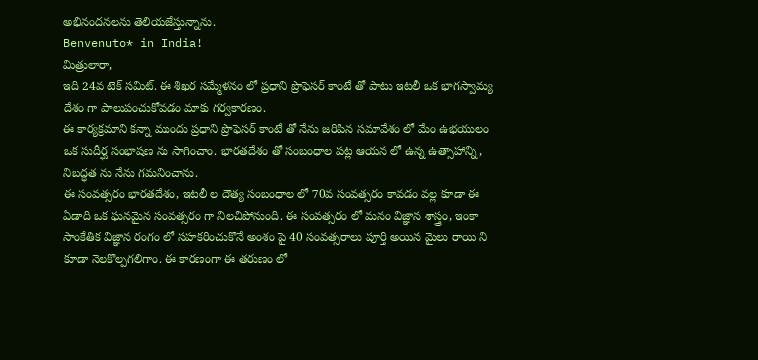అభినందనలను తెలియజేస్తున్నాను.
Benvenuto* in India!
మిత్రులారా,
ఇది 24వ టెక్ సమిట్. ఈ శిఖర సమ్మేళనం లో ప్రధాని ప్రొఫెసర్ కాంటే తో పాటు ఇటలీ ఒక భాగస్వామ్య దేశం గా పాలుపంచుకోవడం మాకు గర్వకారణం.
ఈ కార్యక్రమాని కన్నా ముందు ప్రధాని ప్రొఫెసర్ కాంటే తో నేను జరిపిన సమావేశం లో మేం ఉభయులం ఒక సుదీర్ఘ సంభాషణ ను సాగించాం. భారతదేశం తో సంబంధాల పట్ల ఆయన లో ఉన్న ఉత్సాహాన్ని, నిబద్ధత ను నేను గమనించాను.
ఈ సంవత్సరం భారతదేశం, ఇటలీ ల దౌత్య సంబంధాల లో 70వ సంవత్సరం కావడం వల్ల కూడా ఈ ఏడాది ఒక ఘనమైన సంవత్సరం గా నిలచిపోనుంది. ఈ సంవత్సరం లో మనం విజ్ఞాన శాస్త్రం, ఇంకా సాంకేతిక విజ్ఞాన రంగం లో సహకరించుకొనే అంశం పై 40 సంవత్సరాలు పూర్తి అయిన మైలు రాయి ని కూడా నెలకొల్పగలిగాం. ఈ కారణంగా ఈ తరుణం లో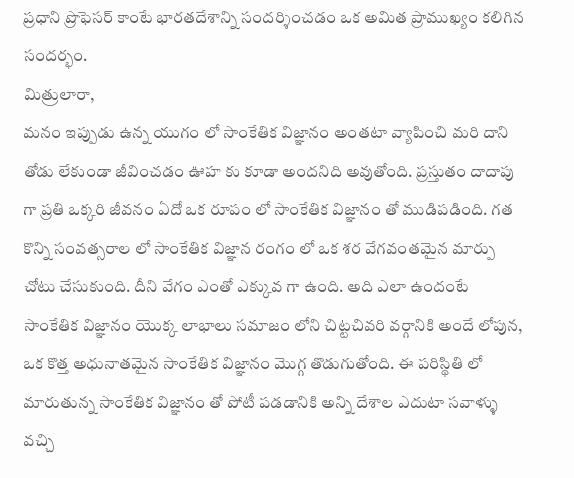ప్రధాని ప్రొఫెసర్ కాంటే భారతదేశాన్ని సందర్శించడం ఒక అమిత ప్రాముఖ్యం కలిగిన సందర్భం.
మిత్రులారా,
మనం ఇప్పుడు ఉన్న యుగం లో సాంకేతిక విజ్ఞానం అంతటా వ్యాపించి మరి దాని తోడు లేకుండా జీవించడం ఊహ కు కూడా అందనిది అవుతోంది. ప్రస్తుతం దాదాపు గా ప్రతి ఒక్కరి జీవనం ఏదో ఒక రూపం లో సాంకేతిక విజ్ఞానం తో ముడిపడింది. గత కొన్ని సంవత్సరాల లో సాంకేతిక విజ్ఞాన రంగం లో ఒక శర వేగవంతమైన మార్పు చోటు చేసుకుంది. దీని వేగం ఎంతో ఎక్కువ గా ఉంది. అది ఎలా ఉందంటే సాంకేతిక విజ్ఞానం యొక్క లాభాలు సమాజం లోని చిట్టచివరి వర్గానికి అందే లోపున, ఒక కొత్త అధునాతమైన సాంకేతిక విజ్ఞానం మొగ్గ తొడుగుతోంది. ఈ పరిస్థితి లో మారుతున్న సాంకేతిక విజ్ఞానం తో పోటీ పడడానికి అన్ని దేశాల ఎదుటా సవాళ్ళు వచ్చి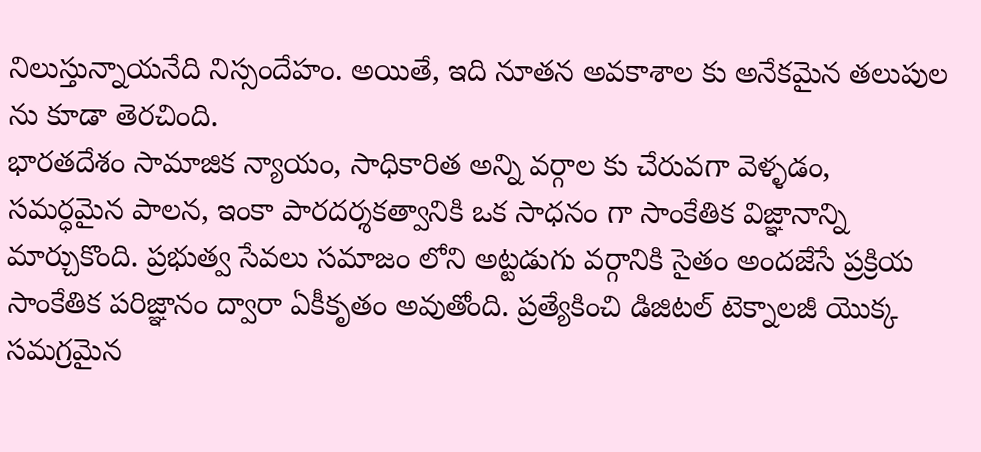నిలుస్తున్నాయనేది నిస్సందేహం. అయితే, ఇది నూతన అవకాశాల కు అనేకమైన తలుపుల ను కూడా తెరచింది.
భారతదేశం సామాజిక న్యాయం, సాధికారిత అన్ని వర్గాల కు చేరువగా వెళ్ళడం, సమర్ధమైన పాలన, ఇంకా పారదర్శకత్వానికి ఒక సాధనం గా సాంకేతిక విజ్ఞానాన్ని మార్చుకొంది. ప్రభుత్వ సేవలు సమాజం లోని అట్టడుగు వర్గానికి సైతం అందజేసే ప్రక్రియ సాంకేతిక పరిజ్ఞానం ద్వారా ఏకీకృతం అవుతోంది. ప్రత్యేకించి డిజిటల్ టెక్నాలజీ యొక్క సమగ్రమైన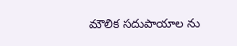మౌలిక సదుపాయాల ను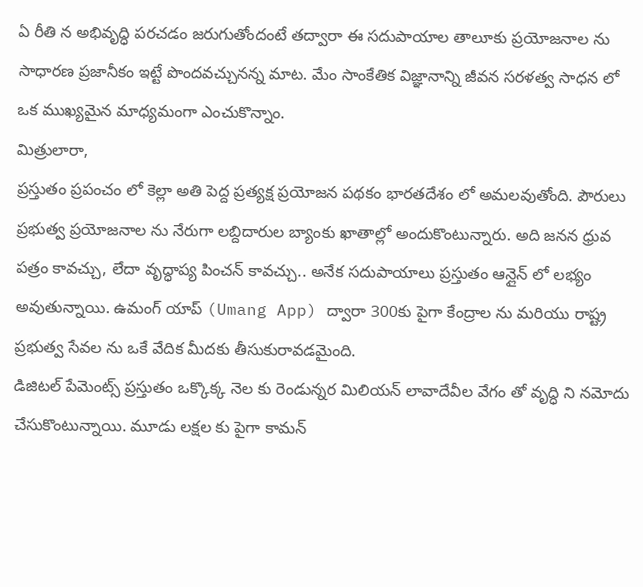ఏ రీతి న అభివృద్ధి పరచడం జరుగుతోందంటే తద్వారా ఈ సదుపాయాల తాలూకు ప్రయోజనాల ను సాధారణ ప్రజానీకం ఇట్టే పొందవచ్చునన్న మాట. మేం సాంకేతిక విజ్ఞానాన్ని జీవన సరళత్వ సాధన లో ఒక ముఖ్యమైన మాధ్యమంగా ఎంచుకొన్నాం.
మిత్రులారా,
ప్రస్తుతం ప్రపంచం లో కెల్లా అతి పెద్ద ప్రత్యక్ష ప్రయోజన పథకం భారతదేశం లో అమలవుతోంది. పౌరులు ప్రభుత్వ ప్రయోజనాల ను నేరుగా లబ్దిదారుల బ్యాంకు ఖాతాల్లో అందుకొంటున్నారు. అది జనన ధ్రువ పత్రం కావచ్చు, లేదా వృద్ధాప్య పించన్ కావచ్చు.. అనేక సదుపాయాలు ప్రస్తుతం ఆన్లైన్ లో లభ్యం అవుతున్నాయి. ఉమంగ్ యాప్ (Umang App) ద్వారా 300కు పైగా కేంద్రాల ను మరియు రాష్ట్ర ప్రభుత్వ సేవల ను ఒకే వేదిక మీదకు తీసుకురావడమైంది.
డిజిటల్ పేమెంట్స్ ప్రస్తుతం ఒక్కొక్క నెల కు రెండున్నర మిలియన్ లావాదేవీల వేగం తో వృద్ధి ని నమోదు చేసుకొంటున్నాయి. మూడు లక్షల కు పైగా కామన్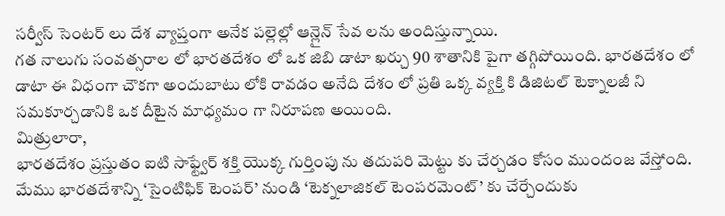సర్వీస్ సెంటర్ లు దేశ వ్యాప్తంగా అనేక పల్లెల్లో ఆన్లైన్ సేవ లను అందిస్తున్నాయి.
గత నాలుగు సంవత్సరాల లో భారతదేశం లో ఒక జిబి డాటా ఖర్చు 90 శాతానికి పైగా తగ్గిపోయింది. భారతదేశం లో డాటా ఈ విధంగా చౌకగా అందుబాటు లోకి రావడం అనేది దేశం లో ప్రతి ఒక్క వ్యక్తి కి డిజిటల్ టెక్నాలజీ ని సమకూర్చడానికి ఒక దీటైన మాధ్యమం గా నిరూపణ అయింది.
మిత్రులారా,
భారతదేశం ప్రస్తుతం ఐటి సాఫ్ట్వేర్ శక్తి యొక్క గుర్తింపు ను తదుపరి మెట్టు కు చేర్చడం కోసం ముందంజ వేస్తోంది. మేము భారతదేశాన్ని ‘సైంటిఫిక్ టెంపర్’ నుండి ‘టెక్నలాజికల్ టెంపరమెంట్’ కు చేర్చేందుకు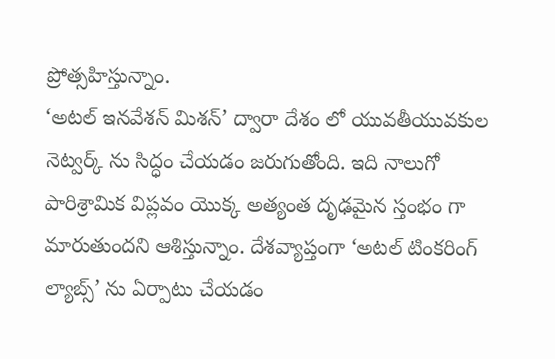ప్రోత్సహిస్తున్నాం.
‘అటల్ ఇనవేశన్ మిశన్’ ద్వారా దేశం లో యువతీయువకుల నెట్వర్క్ ను సిద్ధం చేయడం జరుగుతోంది. ఇది నాలుగో పారిశ్రామిక విప్లవం యొక్క అత్యంత దృఢమైన స్తంభం గా మారుతుందని ఆశిస్తున్నాం. దేశవ్యాప్తంగా ‘అటల్ టింకరింగ్ ల్యాబ్స్’ ను ఏర్పాటు చేయడం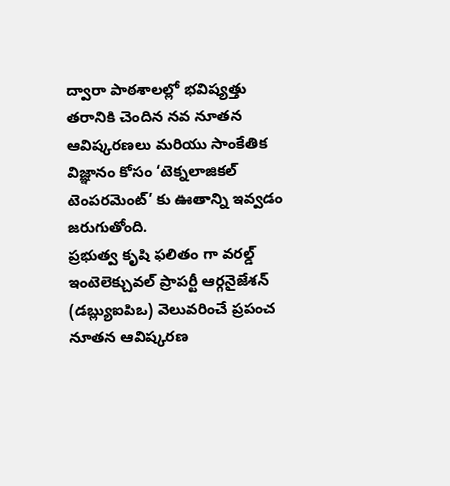ద్వారా పాఠశాలల్లో భవిష్యత్తు తరానికి చెందిన నవ నూతన ఆవిష్కరణలు మరియు సాంకేతిక విజ్ఞానం కోసం ‘టెక్నలాజికల్ టెంపరమెంట్’ కు ఊతాన్ని ఇవ్వడం జరుగుతోంది.
ప్రభుత్వ కృషి ఫలితం గా వరల్డ్ ఇంటెలెక్చువల్ ప్రాపర్టీ ఆర్గనైజేశన్ (డబ్ల్యుఐపిఒ) వెలువరించే ప్రపంచ నూతన ఆవిష్కరణ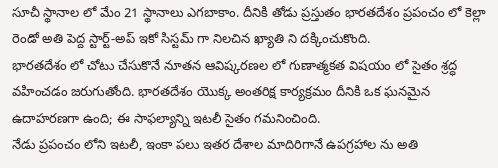సూచీ స్థానాల లో మేం 21 స్థానాలు ఎగబాకాం. దీనికి తోడు ప్రస్తుతం భారతదేశం ప్రపంచం లో కెల్లా రెండో అతి పెద్ద స్టార్ట్-అప్ ఇకో సిస్టమ్ గా నిలచిన ఖ్యాతి ని దక్కించుకొంది.
భారతదేశం లో చోటు చేసుకొనే నూతన ఆవిష్కరణల లో గుణాత్మకత విషయం లో సైతం శ్రద్ధ వహించడం జరుగుతోంది. భారతదేశం యొక్క అంతరిక్ష కార్యక్రమం దీనికి ఒక ఘనమైన ఉదాహరణగా ఉంది; ఈ సాఫల్యాన్ని ఇటలీ సైతం గమనించింది.
నేడు ప్రపంచం లోని ఇటలీ, ఇంకా పలు ఇతర దేశాల మాదిరిగానే ఉపగ్రహాల ను అతి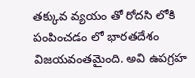తక్కువ వ్యయం తో రోదసి లోకి పంపించడం లో భారతదేశం విజయవంతమైంది. అవి ఉపగ్రహ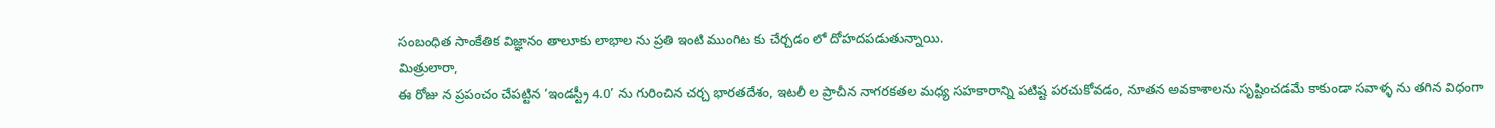సంబంధిత సాంకేతిక విజ్ఞానం తాలూకు లాభాల ను ప్రతి ఇంటి ముంగిట కు చేర్చడం లో దోహదపడుతున్నాయి.
మిత్రులారా,
ఈ రోజు న ప్రపంచం చేపట్టిన ‘ఇండస్ట్రీ 4.0’ ను గురించిన చర్చ భారతదేశం, ఇటలీ ల ప్రాచీన నాగరకతల మధ్య సహకారాన్ని పటిష్ట పరచుకోవడం, నూతన అవకాశాలను సృష్టించడమే కాకుండా సవాళ్ళ ను తగిన విధంగా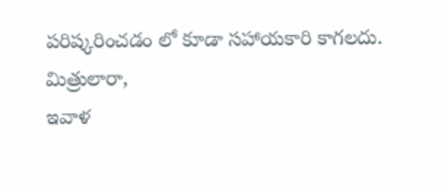పరిష్కరించడం లో కూడా సహాయకారి కాగలదు.
మిత్రులారా,
ఇవాళ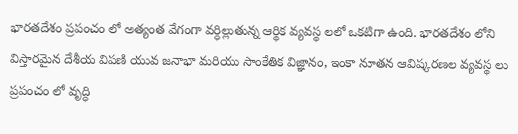భారతదేశం ప్రపంచం లో అత్యంత వేగంగా వర్ధిల్లుతున్న ఆర్థిక వ్యవస్థ లలో ఒకటిగా ఉంది. భారతదేశం లోని విస్తారమైన దేశీయ విపణి యువ జనాభా మరియు సాంకేతిక విజ్ఞానం, ఇంకా నూతన ఆవిష్కరణల వ్యవస్థ లు ప్రపంచం లో వృద్ధి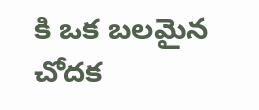కి ఒక బలమైన చోదక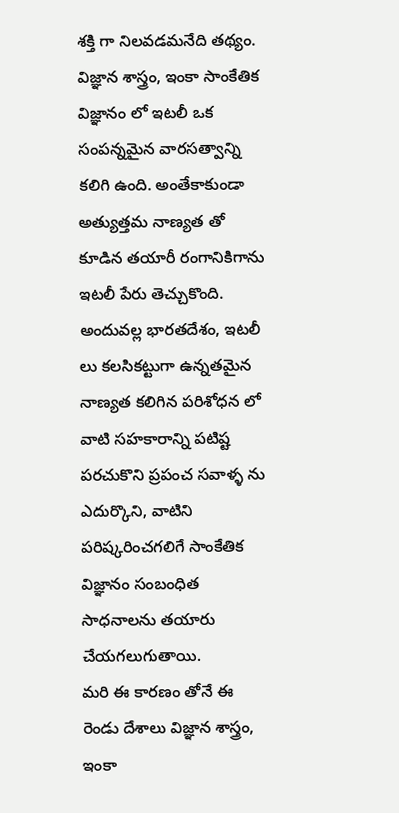శక్తి గా నిలవడమనేది తథ్యం.
విజ్ఞాన శాస్త్రం, ఇంకా సాంకేతిక విజ్ఞానం లో ఇటలీ ఒక సంపన్నమైన వారసత్వాన్ని కలిగి ఉంది. అంతేకాకుండా అత్యుత్తమ నాణ్యత తో కూడిన తయారీ రంగానికిగాను ఇటలీ పేరు తెచ్చుకొంది. అందువల్ల భారతదేశం, ఇటలీ లు కలసికట్టుగా ఉన్నతమైన నాణ్యత కలిగిన పరిశోధన లో వాటి సహకారాన్ని పటిష్ట పరచుకొని ప్రపంచ సవాళ్ళ ను ఎదుర్కొని, వాటిని పరిష్కరించగలిగే సాంకేతిక విజ్ఞానం సంబంధిత సాధనాలను తయారు చేయగలుగుతాయి.
మరి ఈ కారణం తోనే ఈ రెండు దేశాలు విజ్ఞాన శాస్త్రం, ఇంకా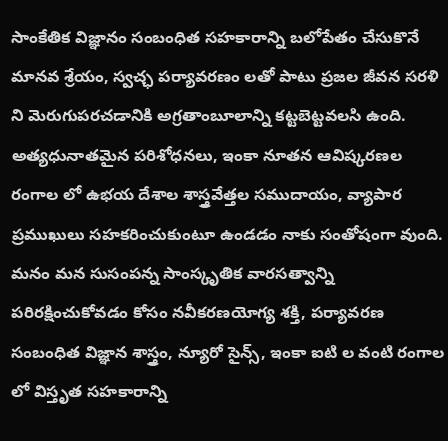సాంకేతిక విజ్ఞానం సంబంధిత సహకారాన్ని బలోపేతం చేసుకొనే మానవ శ్రేయం, స్వచ్ఛ పర్యావరణం లతో పాటు ప్రజల జీవన సరళి ని మెరుగుపరచడానికి అగ్రతాంబూలాన్ని కట్టబెట్టవలసి ఉంది. అత్యధునాతమైన పరిశోధనలు, ఇంకా నూతన ఆవిష్కరణల రంగాల లో ఉభయ దేశాల శాస్త్రవేత్తల సముదాయం, వ్యాపార ప్రముఖులు సహకరించుకుంటూ ఉండడం నాకు సంతోషంగా వుంది. మనం మన సుసంపన్న సాంస్కృతిక వారసత్వాన్ని పరిరక్షించుకోవడం కోసం నవీకరణయోగ్య శక్తి, పర్యావరణ సంబంధిత విజ్ఞాన శాస్త్రం, న్యూరో సైన్స్, ఇంకా ఐటి ల వంటి రంగాల లో విస్తృత సహకారాన్ని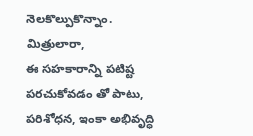నెలకొల్పుకొన్నాం.
మిత్రులారా,
ఈ సహకారాన్ని పటిష్ట పరచుకోవడం తో పాటు, పరిశోధన, ఇంకా అభివృద్ధి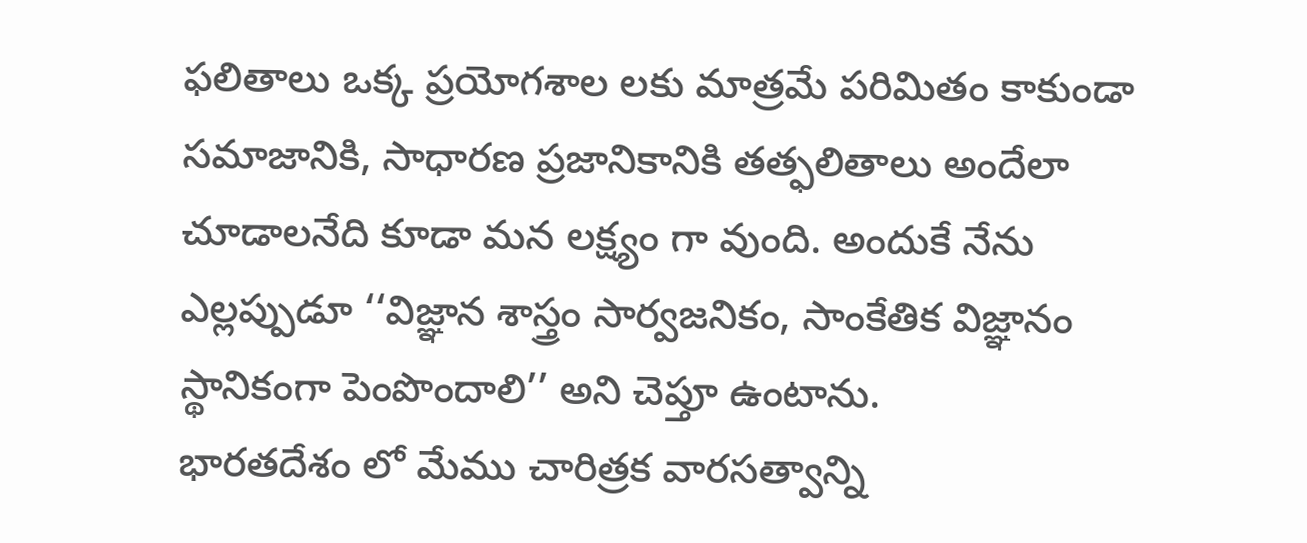ఫలితాలు ఒక్క ప్రయోగశాల లకు మాత్రమే పరిమితం కాకుండా సమాజానికి, సాధారణ ప్రజానికానికి తత్ఫలితాలు అందేలా చూడాలనేది కూడా మన లక్ష్యం గా వుంది. అందుకే నేను ఎల్లప్పుడూ ‘‘విజ్ఞాన శాస్త్రం సార్వజనికం, సాంకేతిక విజ్ఞానం స్థానికంగా పెంపొందాలి’’ అని చెప్తూ ఉంటాను.
భారతదేశం లో మేము చారిత్రక వారసత్వాన్ని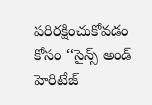పరిరక్షించుకోవడం కోసం ‘‘సైన్స్ అండ్ హెరిటేజ్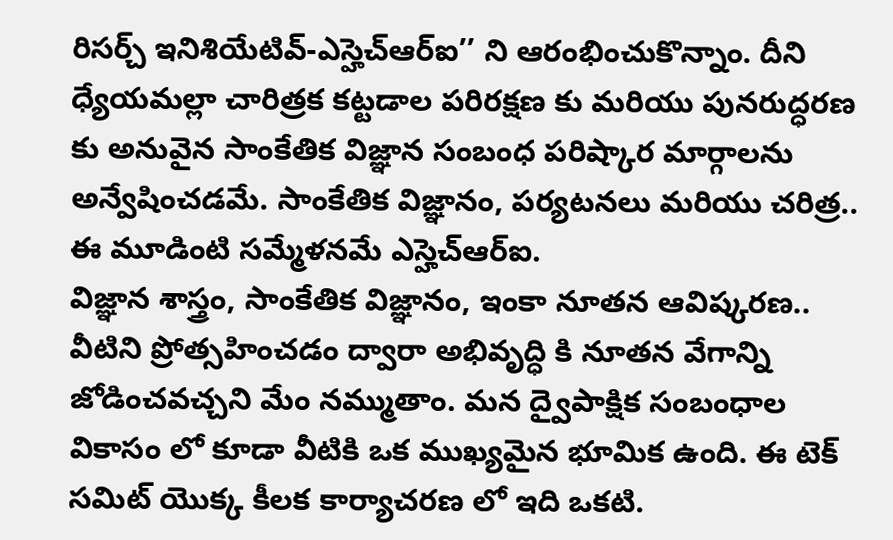రిసర్చ్ ఇనిశియేటివ్-ఎస్హెచ్ఆర్ఐ’’ ని ఆరంభించుకొన్నాం. దీని ధ్యేయమల్లా చారిత్రక కట్టడాల పరిరక్షణ కు మరియు పునరుద్ధరణ కు అనువైన సాంకేతిక విజ్ఞాన సంబంధ పరిష్కార మార్గాలను అన్వేషించడమే. సాంకేతిక విజ్ఞానం, పర్యటనలు మరియు చరిత్ర.. ఈ మూడింటి సమ్మేళనమే ఎస్హెచ్ఆర్ఐ.
విజ్ఞాన శాస్త్రం, సాంకేతిక విజ్ఞానం, ఇంకా నూతన ఆవిష్కరణ.. వీటిని ప్రోత్సహించడం ద్వారా అభివృద్ధి కి నూతన వేగాన్ని జోడించవచ్చని మేం నమ్ముతాం. మన ద్వైపాక్షిక సంబంధాల వికాసం లో కూడా వీటికి ఒక ముఖ్యమైన భూమిక ఉంది. ఈ టెక్ సమిట్ యొక్క కీలక కార్యాచరణ లో ఇది ఒకటి.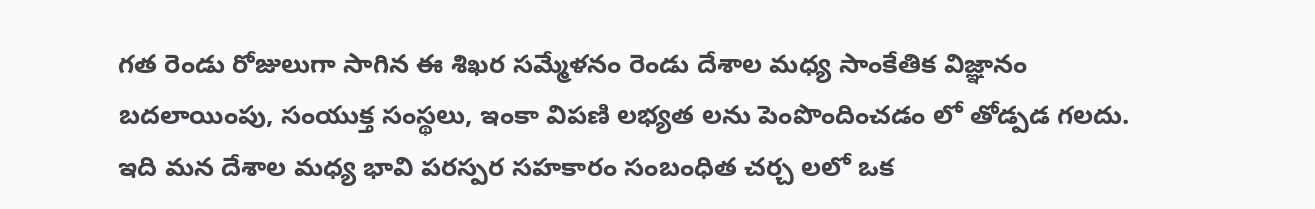గత రెండు రోజులుగా సాగిన ఈ శిఖర సమ్మేళనం రెండు దేశాల మధ్య సాంకేతిక విజ్ఞానం బదలాయింపు, సంయుక్త సంస్థలు, ఇంకా విపణి లభ్యత లను పెంపొందించడం లో తోడ్పడ గలదు. ఇది మన దేశాల మధ్య భావి పరస్పర సహకారం సంబంధిత చర్చ లలో ఒక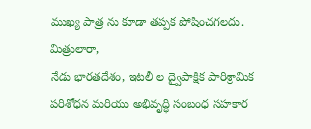ముఖ్య పాత్ర ను కూడా తప్పక పోషించగలదు.
మిత్రులారా,
నేడు భారతదేశం, ఇటలీ ల ద్వైపాక్షిక పారిశ్రామిక పరిశోధన మరియు అభివృద్ధి సంబంధ సహకార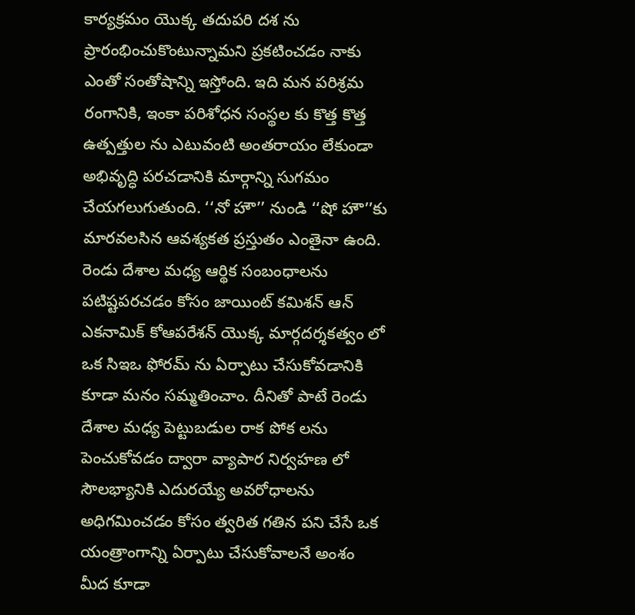కార్యక్రమం యొక్క తదుపరి దశ ను ప్రారంభించుకొంటున్నామని ప్రకటించడం నాకు ఎంతో సంతోషాన్ని ఇస్తోంది. ఇది మన పరిశ్రమ రంగానికి, ఇంకా పరిశోధన సంస్థల కు కొత్త కొత్త ఉత్పత్తుల ను ఎటువంటి అంతరాయం లేకుండా అభివృద్ధి పరచడానికి మార్గాన్ని సుగమం చేయగలుగుతుంది. ‘‘నో హౌ’’ నుండి ‘‘షో హౌ’’కు మారవలసిన ఆవశ్యకత ప్రస్తుతం ఎంతైనా ఉంది.
రెండు దేశాల మధ్య ఆర్థిక సంబంధాలను పటిష్టపరచడం కోసం జాయింట్ కమిశన్ ఆన్ ఎకనామిక్ కోఆపరేశన్ యొక్క మార్గదర్శకత్వం లో ఒక సిఇఒ ఫోరమ్ ను ఏర్పాటు చేసుకోవడానికి కూడా మనం సమ్మతించాం. దీనితో పాటే రెండు దేశాల మధ్య పెట్టుబడుల రాక పోక లను పెంచుకోవడం ద్వారా వ్యాపార నిర్వహణ లో సౌలభ్యానికి ఎదురయ్యే అవరోధాలను అధిగమించడం కోసం త్వరిత గతిన పని చేసే ఒక యంత్రాంగాన్ని ఏర్పాటు చేసుకోవాలనే అంశం మీద కూడా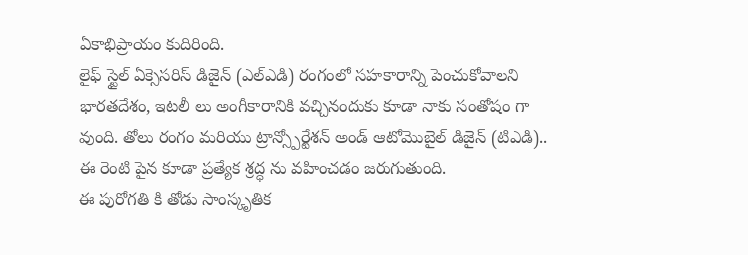ఏకాభిప్రాయం కుదిరింది.
లైఫ్ స్టైల్ ఏక్సెసరిస్ డిజైన్ (ఎల్ఎడి) రంగంలో సహకారాన్ని పెంచుకోవాలని భారతదేశం, ఇటలీ లు అంగీకారానికి వచ్చినందుకు కూడా నాకు సంతోషం గా వుంది. తోలు రంగం మరియు ట్రాన్స్పోర్టేశన్ అండ్ ఆటోమొబైల్ డిజైన్ (టిఎడి).. ఈ రెంటి పైన కూడా ప్రత్యేక శ్రద్ధ ను వహించడం జరుగుతుంది.
ఈ పురోగతి కి తోడు సాంస్కృతిక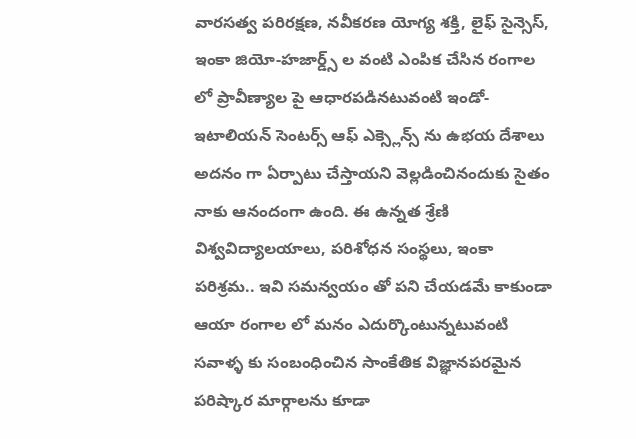వారసత్వ పరిరక్షణ, నవీకరణ యోగ్య శక్తి, లైఫ్ సైన్సెస్, ఇంకా జియో-హజార్డ్స్ ల వంటి ఎంపిక చేసిన రంగాల లో ప్రావీణ్యాల పై ఆధారపడినటువంటి ఇండో- ఇటాలియన్ సెంటర్స్ ఆఫ్ ఎక్స్లెన్స్ ను ఉభయ దేశాలు అదనం గా ఏర్పాటు చేస్తాయని వెల్లడించినందుకు సైతం నాకు ఆనందంగా ఉంది. ఈ ఉన్నత శ్రేణి విశ్వవిద్యాలయాలు, పరిశోధన సంస్థలు, ఇంకా పరిశ్రమ.. ఇవి సమన్వయం తో పని చేయడమే కాకుండా ఆయా రంగాల లో మనం ఎదుర్కొంటున్నటువంటి సవాళ్ళ కు సంబంధించిన సాంకేతిక విజ్ఞానపరమైన పరిష్కార మార్గాలను కూడా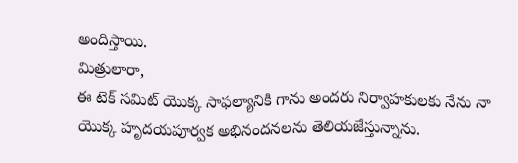అందిస్తాయి.
మిత్రులారా,
ఈ టెక్ సమిట్ యొక్క సాఫల్యానికి గాను అందరు నిర్వాహకులకు నేను నా యొక్క హృదయపూర్వక అభినందనలను తెలియజేస్తున్నాను.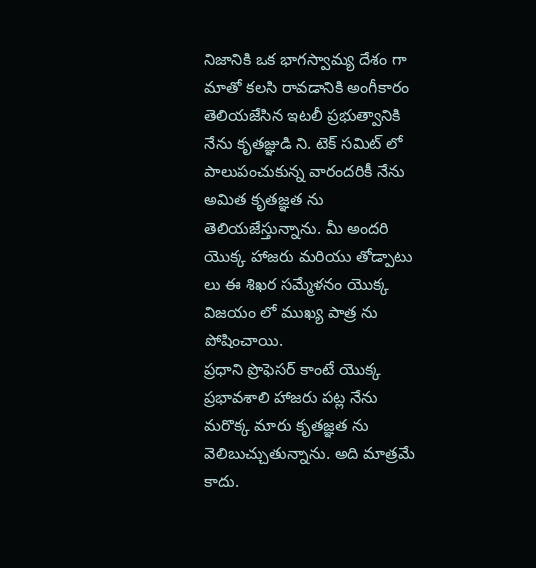నిజానికి ఒక భాగస్వామ్య దేశం గా మాతో కలసి రావడానికి అంగీకారం తెలియజేసిన ఇటలీ ప్రభుత్వానికి నేను కృతజ్ఞుడి ని. టెక్ సమిట్ లో పాలుపంచుకున్న వారందరికీ నేను అమిత కృతజ్ఞత ను తెలియజేస్తున్నాను. మీ అందరి యొక్క హాజరు మరియు తోడ్పాటు లు ఈ శిఖర సమ్మేళనం యొక్క విజయం లో ముఖ్య పాత్ర ను పోషించాయి.
ప్రధాని ప్రొఫెసర్ కాంటే యొక్క ప్రభావశాలి హాజరు పట్ల నేను మరొక్క మారు కృతజ్ఞత ను వెలిబుచ్చుతున్నాను. అది మాత్రమే కాదు.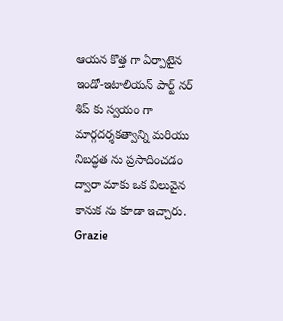ఆయన కొత్త గా ఏర్పాటైన ఇండో-ఇటాలియన్ పార్ట్ నర్ శిప్ కు స్వయం గా మార్గదర్శకత్వాన్ని మరియు నిబద్ధత ను ప్రసాదించడం ద్వారా మాకు ఒక విలువైన కానుక ను కూడా ఇచ్చారు.
Grazie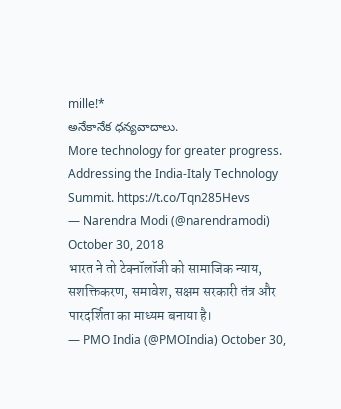mille!*
అనేకానేక ధన్యవాదాలు.
More technology for greater progress. Addressing the India-Italy Technology Summit. https://t.co/Tqn285Hevs
— Narendra Modi (@narendramodi) October 30, 2018
भारत ने तो टेक्नॉलॉजी को सामाजिक न्याय, सशक्तिकरण, समावेश, सक्षम सरकारी तंत्र और पारदर्शिता का माध्यम बनाया है।
— PMO India (@PMOIndia) October 30,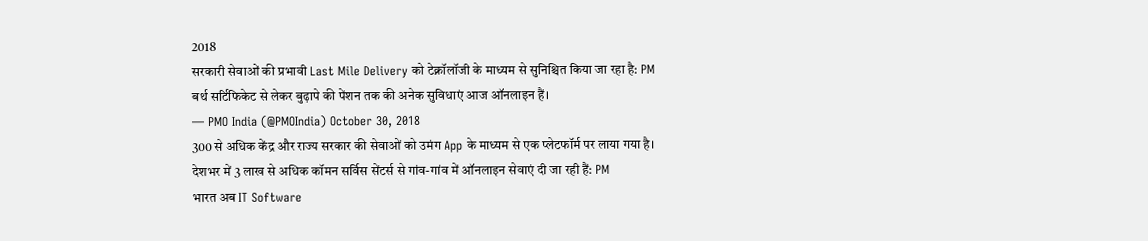2018
सरकारी सेवाओं की प्रभावी Last Mile Delivery को टेक्नॉलॉजी के माध्यम से सुनिश्चित किया जा रहा है: PM
बर्थ सर्टिफिकेट से लेकर बुढ़ापे की पेंशन तक की अनेक सुविधाएं आज ऑनलाइन हैं।
— PMO India (@PMOIndia) October 30, 2018
300 से अधिक केंद्र और राज्य सरकार की सेवाओं को उमंग App के माध्यम से एक प्लेटफॉर्म पर लाया गया है।
देशभर में 3 लाख से अधिक कॉमन सर्विस सेंटर्स से गांव-गांव में ऑनलाइन सेवाएं दी जा रही हैं: PM
भारत अब IT Software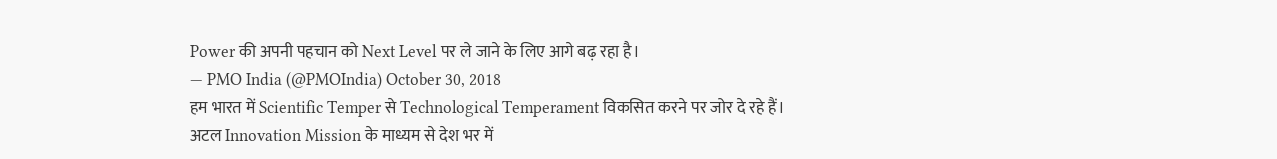Power की अपनी पहचान को Next Level पर ले जाने के लिए आगे बढ़ रहा है।
— PMO India (@PMOIndia) October 30, 2018
हम भारत में Scientific Temper से Technological Temperament विकसित करने पर जोर दे रहे हैं।
अटल Innovation Mission के माध्यम से देश भर में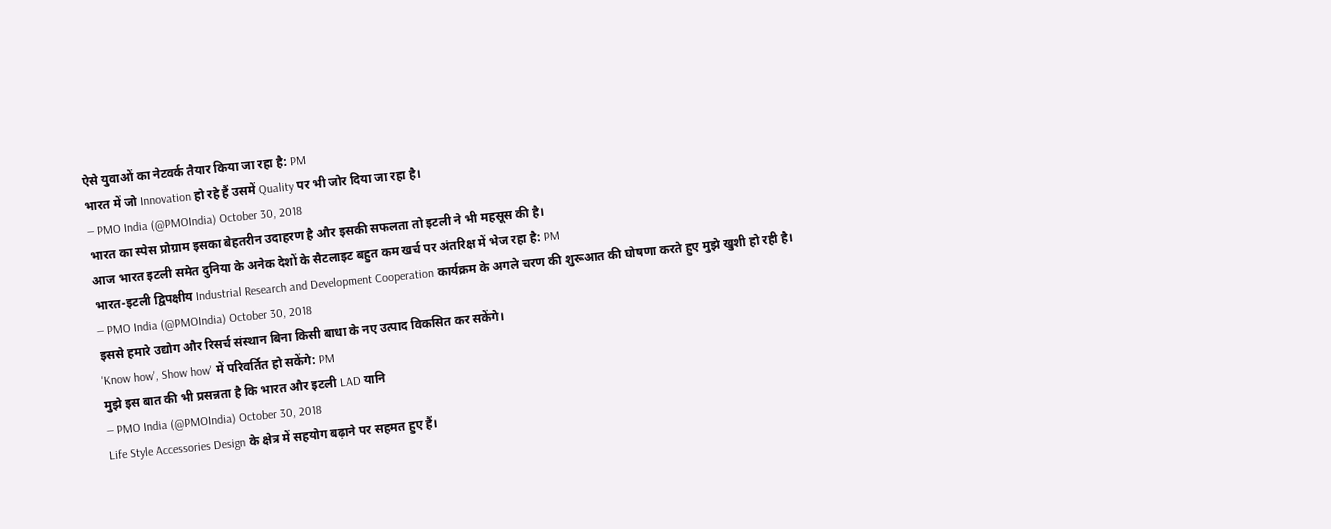ऐसे युवाओं का नेटवर्क तैयार किया जा रहा है: PM
भारत में जो Innovation हो रहे हैं उसमें Quality पर भी जोर दिया जा रहा है।
— PMO India (@PMOIndia) October 30, 2018
भारत का स्पेस प्रोग्राम इसका बेहतरीन उदाहरण है और इसकी सफलता तो इटली ने भी महसूस की है।
आज भारत इटली समेत दुनिया के अनेक देशों के सैटलाइट बहुत कम खर्च पर अंतरिक्ष में भेज रहा है: PM
भारत-इटली द्विपक्षीय Industrial Research and Development Cooperation कार्यक्रम के अगले चरण की शुरूआत की घोषणा करते हुए मुझे खुशी हो रही है।
— PMO India (@PMOIndia) October 30, 2018
इससे हमारे उद्योग और रिसर्च संस्थान बिना किसी बाधा के नए उत्पाद विकसित कर सकेंगे।
'Know how', Show how' में परिवर्तित हो सकेंगे: PM
मुझे इस बात की भी प्रसन्नता है कि भारत और इटली LAD यानि
— PMO India (@PMOIndia) October 30, 2018
Life Style Accessories Design के क्षेत्र में सहयोग बढ़ाने पर सहमत हुए हैं।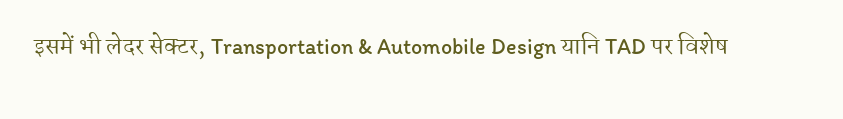इसमें भी लेदर सेक्टर, Transportation & Automobile Design यानि TAD पर विशेष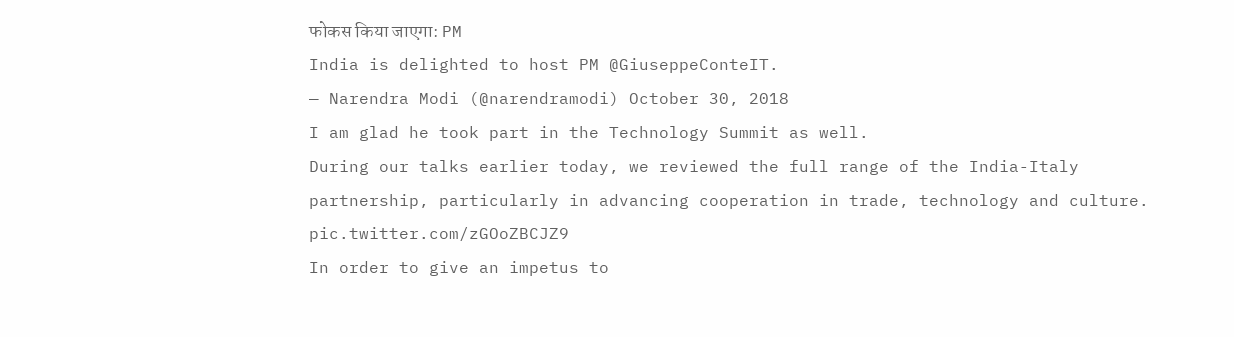फोकस किया जाएगा: PM
India is delighted to host PM @GiuseppeConteIT.
— Narendra Modi (@narendramodi) October 30, 2018
I am glad he took part in the Technology Summit as well.
During our talks earlier today, we reviewed the full range of the India-Italy partnership, particularly in advancing cooperation in trade, technology and culture. pic.twitter.com/zGOoZBCJZ9
In order to give an impetus to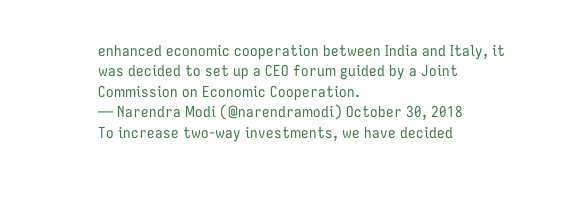enhanced economic cooperation between India and Italy, it was decided to set up a CEO forum guided by a Joint Commission on Economic Cooperation.
— Narendra Modi (@narendramodi) October 30, 2018
To increase two-way investments, we have decided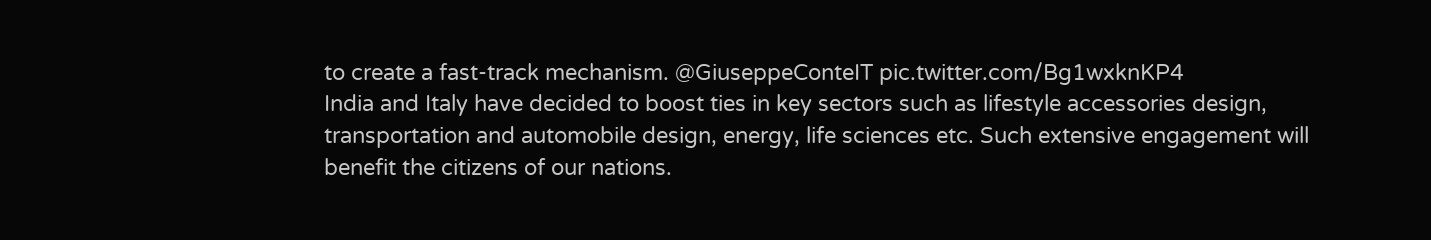to create a fast-track mechanism. @GiuseppeConteIT pic.twitter.com/Bg1wxknKP4
India and Italy have decided to boost ties in key sectors such as lifestyle accessories design, transportation and automobile design, energy, life sciences etc. Such extensive engagement will benefit the citizens of our nations.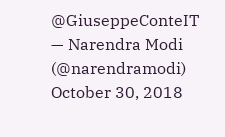@GiuseppeConteIT
— Narendra Modi (@narendramodi) October 30, 2018